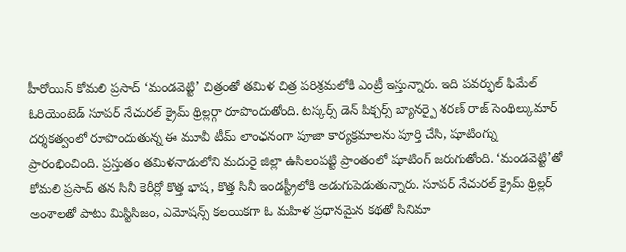హీరోయిన్ కోమలి ప్రసాద్ ‘మండవెట్టి’ చిత్రంతో తమిళ చిత్ర పరిశ్రమలోకి ఎంట్రీ ఇస్తున్నారు. ఇది పవర్ఫుల్ ఫిమేల్ ఓరియెంటెడ్ సూపర్ నేచురల్ క్రైమ్ థ్రిల్లర్గా రూపొందుతోంది. టస్కర్స్ డెన్ పిక్చర్స్ బ్యానర్పై శరణ్ రాజ్ సెంథిల్కుమార్ దర్శకత్వంలో రూపొందుతున్న ఈ మూవీ టీమ్ లాంఛనంగా పూజా కార్యక్రమాలను పూర్తి చేసి, షూటింగ్ను ప్రారంభించింది. ప్రస్తుతం తమిళనాడులోని మదురై జిల్లా ఉసిలంపట్టి ప్రాంతంలో షూటింగ్ జరుగుతోంది. ‘మండవెట్టి’తో కోమలి ప్రసాద్ తన సినీ కెరీర్లో కొత్త భాష, కొత్త సినీ ఇండస్ట్రీలోకి అడుగుపెడుతున్నారు. సూపర్ నేచురల్ క్రైమ్ థ్రిల్లర్ అంశాలతో పాటు మిస్టిసిజం, ఎమోషన్స్ కలయికగా ఓ మహిళ ప్రధానమైన కథతో సినిమా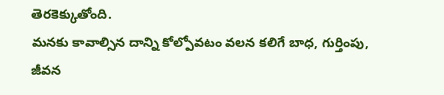తెరకెక్కుతోంది.
మనకు కావాల్సిన దాన్ని కోల్పోవటం వలన కలిగే బాధ, గుర్తింపు, జీవన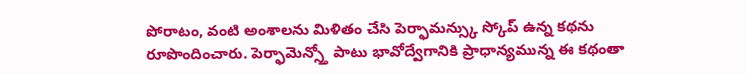పోరాటం, వంటి అంశాలను మిళితం చేసి పెర్ఫామన్స్కు స్కోప్ ఉన్న కథను రూపొందించారు. పెర్ఫామెన్స్తో పాటు భావోద్వేగానికి ప్రాధాన్యమున్న ఈ కథంతా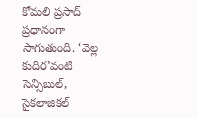కోమలి ప్రసాద్ ప్రధానంగా సాగుతుంది. ‘వెల్ల కుదిర’వంటి సెన్సిబుల్, సైకలాజికల్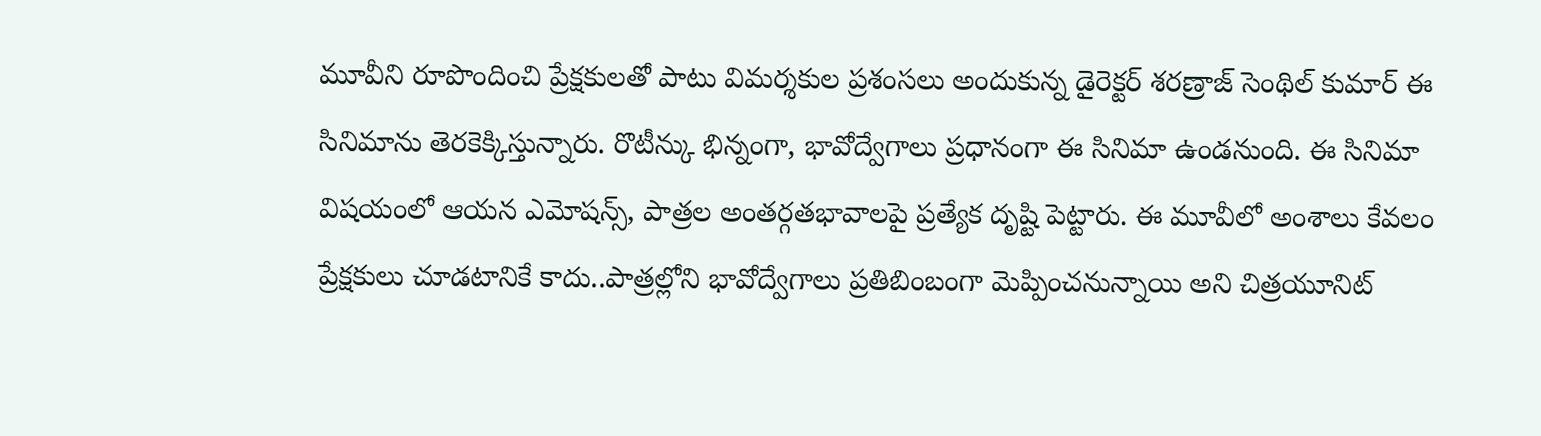మూవీని రూపొందించి ప్రేక్షకులతో పాటు విమర్శకుల ప్రశంసలు అందుకున్న డైరెక్టర్ శరణ్రాజ్ సెంథిల్ కుమార్ ఈ సినిమాను తెరకెక్కిస్తున్నారు. రొటీన్కు భిన్నంగా, భావోద్వేగాలు ప్రధానంగా ఈ సినిమా ఉండనుంది. ఈ సినిమా విషయంలో ఆయన ఎమోషన్స్, పాత్రల అంతర్గతభావాలపై ప్రత్యేక దృష్టి పెట్టారు. ఈ మూవీలో అంశాలు కేవలం ప్రేక్షకులు చూడటానికే కాదు..పాత్రల్లోని భావోద్వేగాలు ప్రతిబింబంగా మెప్పించనున్నాయి అని చిత్రయూనిట్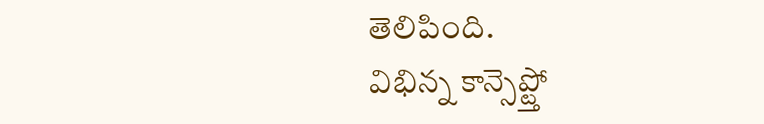తెలిపింది.
విభిన్న కాన్సెప్ట్తో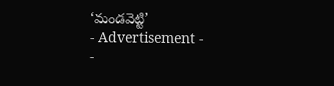‘మండవెట్టి’
- Advertisement -
-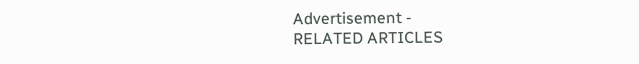Advertisement -
RELATED ARTICLES